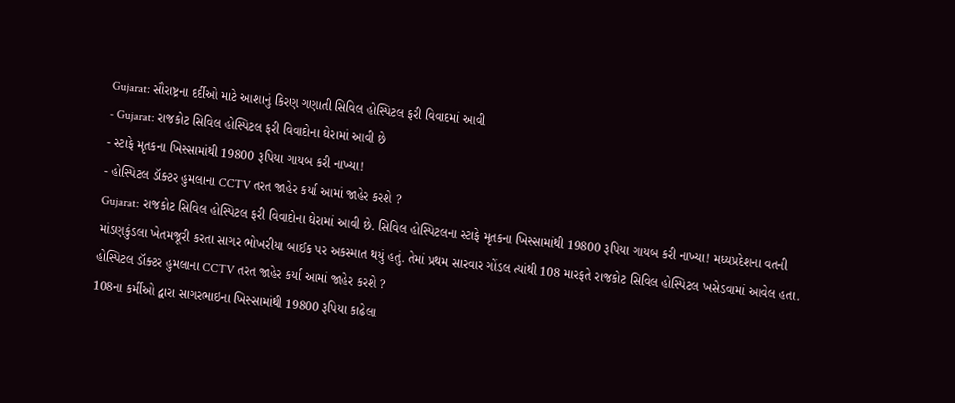Gujarat: સૌરાષ્ટ્રના દર્દીઓ માટે આશાનું કિરણ ગણાતી સિવિલ હોસ્પિટલ ફરી વિવાદમાં આવી
- Gujarat: રાજકોટ સિવિલ હોસ્પિટલ ફરી વિવાદોના ઘેરામાં આવી છે
- સ્ટાફે મૃતકના ખિસ્સામાંથી 19800 રૂપિયા ગાયબ કરી નાખ્યા!
- હોસ્પિટલ ડૉક્ટર હુમલાના CCTV તરત જાહેર કર્યા આમાં જાહેર કરશે ?
Gujarat: રાજકોટ સિવિલ હોસ્પિટલ ફરી વિવાદોના ઘેરામાં આવી છે. સિવિલ હોસ્પિટલના સ્ટાફે મૃતકના ખિસ્સામાંથી 19800 રૂપિયા ગાયબ કરી નાખ્યા! મધ્યપ્રદેશના વતની માંડણકુંડલા ખેતમજૂરી કરતા સાગર ભોખરીયા બાઈક પર અકસ્માત થયું હતું. તેમાં પ્રથમ સારવાર ગોંડલ ત્યાંથી 108 મારફતે રાજકોટ સિવિલ હોસ્પિટલ ખસેડવામાં આવેલ હતા.
હોસ્પિટલ ડૉક્ટર હુમલાના CCTV તરત જાહેર કર્યા આમાં જાહેર કરશે ?
108ના કર્મીઓ દ્વારા સાગરભાઇના ખિસ્સામાંથી 19800 રૂપિયા કાઢેલા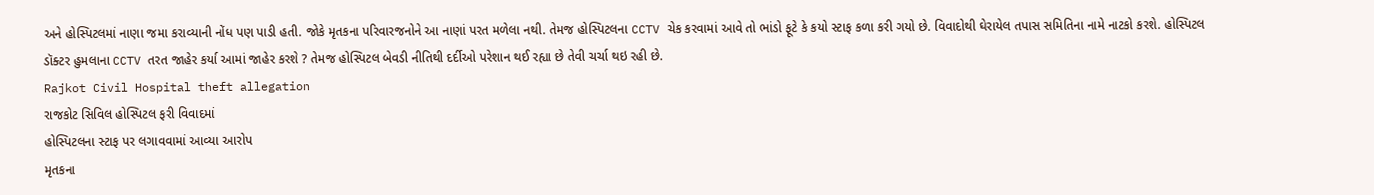અને હોસ્પિટલમાં નાણા જમા કરાવ્યાની નોંધ પણ પાડી હતી. જોકે મૃતકના પરિવારજનોને આ નાણાં પરત મળેલા નથી. તેમજ હોસ્પિટલના CCTV ચેક કરવામાં આવે તો ભાંડો ફૂટે કે કયો સ્ટાફ કળા કરી ગયો છે. વિવાદોથી ઘેરાયેલ તપાસ સમિતિના નામે નાટકો કરશે. હોસ્પિટલ ડૉક્ટર હુમલાના CCTV તરત જાહેર કર્યા આમાં જાહેર કરશે ? તેમજ હોસ્પિટલ બેવડી નીતિથી દર્દીઓ પરેશાન થઈ રહ્યા છે તેવી ચર્ચા થઇ રહી છે.
Rajkot Civil Hospital theft allegation
રાજકોટ સિવિલ હોસ્પિટલ ફરી વિવાદમાં
હોસ્પિટલના સ્ટાફ પર લગાવવામાં આવ્યા આરોપ
મૃતકના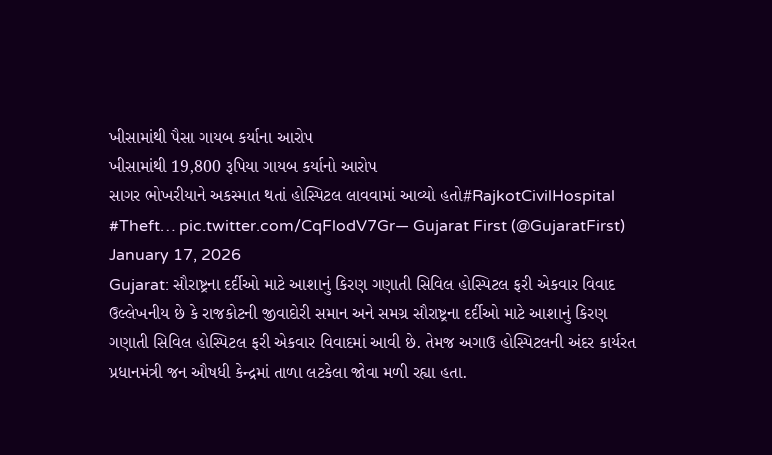ખીસામાંથી પૈસા ગાયબ કર્યાના આરોપ
ખીસામાંથી 19,800 રૂપિયા ગાયબ કર્યાનો આરોપ
સાગર ભોખરીયાને અકસ્માત થતાં હોસ્પિટલ લાવવામાં આવ્યો હતો#RajkotCivilHospital #Theft… pic.twitter.com/CqFlodV7Gr— Gujarat First (@GujaratFirst) January 17, 2026
Gujarat: સૌરાષ્ટ્રના દર્દીઓ માટે આશાનું કિરણ ગણાતી સિવિલ હોસ્પિટલ ફરી એકવાર વિવાદ
ઉલ્લેખનીય છે કે રાજકોટની જીવાદોરી સમાન અને સમગ્ર સૌરાષ્ટ્રના દર્દીઓ માટે આશાનું કિરણ ગણાતી સિવિલ હોસ્પિટલ ફરી એકવાર વિવાદમાં આવી છે. તેમજ અગાઉ હોસ્પિટલની અંદર કાર્યરત પ્રધાનમંત્રી જન ઔષધી કેન્દ્રમાં તાળા લટકેલા જોવા મળી રહ્યા હતા.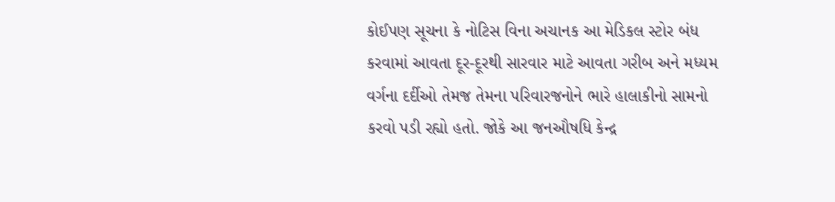કોઈપણ સૂચના કે નોટિસ વિના અચાનક આ મેડિકલ સ્ટોર બંધ કરવામાં આવતા દૂર-દૂરથી સારવાર માટે આવતા ગરીબ અને મધ્યમ વર્ગના દર્દીઓ તેમજ તેમના પરિવારજનોને ભારે હાલાકીનો સામનો કરવો પડી રહ્યો હતો. જોકે આ જનઔષધિ કેન્દ્ર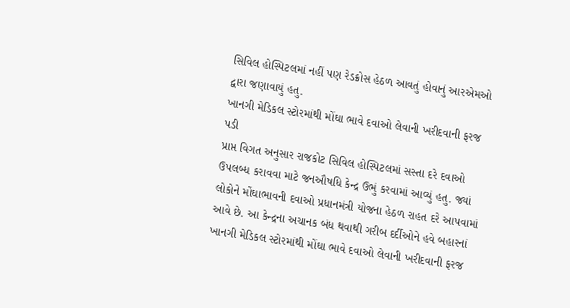સિવિલ હોસ્પિટલમાં નહીં પણ રેડક્રોસ હેઠળ આવતું હોવાનું આરએમઓ દ્વારા જણાવાયું હતુ.
ખાનગી મેડિકલ સ્ટોરમાંથી મોંઘા ભાવે દવાઓ લેવાની ખરીદવાની ફરજ પડી
પ્રાપ્ત વિગત અનુસાર રાજકોટ સિવિલ હોસ્પિટલમાં સસ્તા દરે દવાઓ ઉપલબ્ધ કરાવવા માટે જનઔષધિ કેન્દ્ર ઉભું કરવામાં આવ્યું હતુ. જ્યાં લોકોને મોંઘાભાવની દવાઓ પ્રધાનમંત્રી યોજના હેઠળ રાહત દરે આપવામાં આવે છે. આ કેન્દ્રના અચાનક બંધ થવાથી ગરીબ દર્દીઓને હવે બહારનાં ખાનગી મેડિકલ સ્ટોરમાંથી મોંઘા ભાવે દવાઓ લેવાની ખરીદવાની ફરજ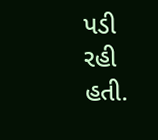પડી રહી હતી.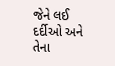જેને લઈ દર્દીઓ અને તેના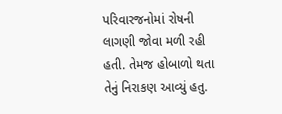પરિવારજનોમાં રોષની લાગણી જોવા મળી રહી હતી. તેમજ હોબાળો થતા તેનું નિરાકણ આવ્યું હતુ.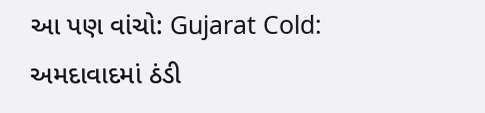આ પણ વાંચો: Gujarat Cold: અમદાવાદમાં ઠંડી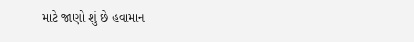માટે જાણો શું છે હવામાન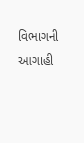વિભાગની આગાહી